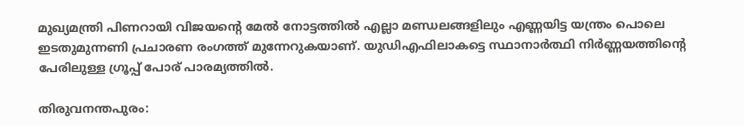മുഖ്യമന്ത്രി പിണറായി വിജയന്‍റെ മേല്‍ നോട്ടത്തില്‍ എല്ലാ മണ്ഡലങ്ങളിലും എണ്ണയിട്ട യന്ത്രം പൊലെ ഇടതുമുന്നണി പ്രചാരണ രംഗത്ത് മുന്നേറുകയാണ്. യുഡിഎഫിലാകട്ടെ സ്ഥാനാര്‍ത്ഥി നിര്‍ണ്ണയത്തിന്‍റെ പേരിലുള്ള ഗ്രൂപ്പ് പോര് പാരമ്യത്തില്‍.

തിരുവനന്തപുരം: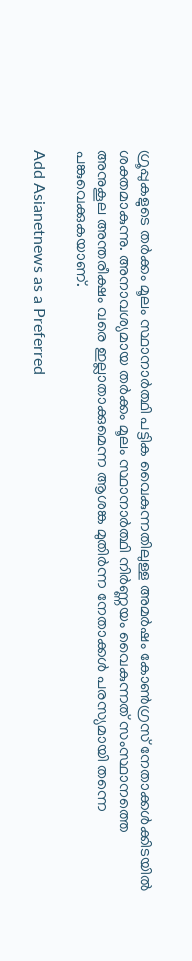ഗ്രൂപ്പുകളുടെ തര്‍ക്കം മൂലം സ്ഥാനാര്‍ത്ഥി പട്ടിക വൈകുന്നതിലുള്ള അമര്‍ഷം കോണ്‍ഗ്രസ് നേതാക്കള്‍ക്കിടയില്‍ ശക്തമാകുന്നു. അനാവശ്യമായ തര്‍ക്കം മൂലം സ്ഥാനാര്‍ത്ഥി നിര്‍ണ്ണയം വൈകുന്നത് സംസ്ഥാനത്തെ അനുകൂല അന്തരീക്ഷം വരെ ഇല്ലാതാക്കുമെന്ന ആശങ്ക മുതിര്‍ന്ന നേതാക്കള്‍ പരസ്യമായി തന്നെ പങ്കുവെക്കുകയാണ്.

Add Asianetnews as a Preferred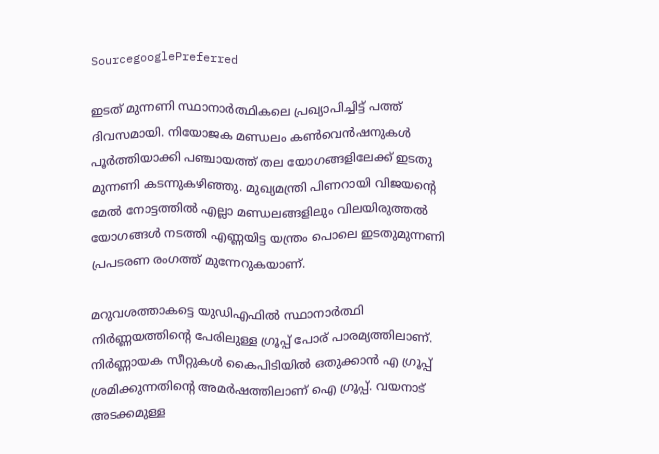SourcegooglePreferred

ഇടത് മുന്നണി സ്ഥാനാര്‍ത്ഥികലെ പ്രഖ്യാപിച്ചിട്ട് പത്ത് ദിവസമായി. നിയോജക മണ്ഡലം കണ്‍വെൻഷനുകള്‍ പൂര്‍ത്തിയാക്കി പഞ്ചായത്ത് തല യോഗങ്ങളിലേക്ക് ഇടതു മുന്നണി കടന്നുകഴിഞ്ഞു. മുഖ്യമന്ത്രി പിണറായി വിജയന്‍റെ മേല്‍ നോട്ടത്തില്‍ എല്ലാ മണ്ഡലങ്ങളിലും വിലയിരുത്തല്‍ യോഗങ്ങള്‍ നടത്തി എണ്ണയിട്ട യന്ത്രം പൊലെ ഇടതുമുന്നണി പ്രപടരണ രംഗത്ത് മുന്നേറുകയാണ്.

മറുവശത്താകട്ടെ യുഡിഎഫില്‍ സ്ഥാനാര്‍ത്ഥി നിര്‍ണ്ണയത്തിന്‍റെ പേരിലുള്ള ഗ്രൂപ്പ് പോര് പാരമ്യത്തിലാണ്. നിര്‍ണ്ണായക സീറ്റുകള്‍ കൈപിടിയില്‍ ഒതുക്കാന്‍ എ ഗ്രൂപ്പ് ശ്രമിക്കുന്നതിന്‍റെ അമര്‍ഷത്തിലാണ് ഐ ഗ്രൂപ്പ്. വയനാട് അടക്കമുള്ള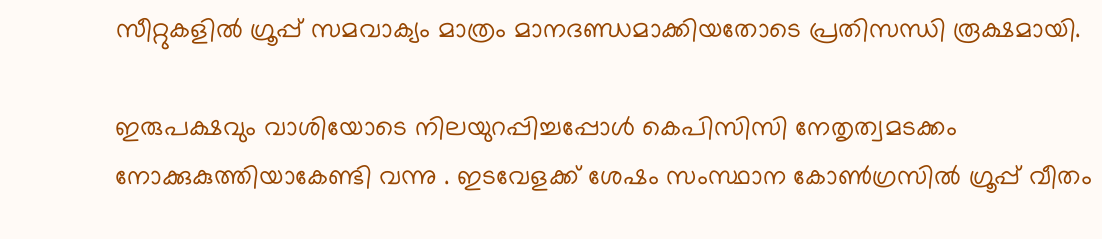സീറ്റുകളില്‍ ഗ്രൂപ്പ് സമവാക്യം മാത്രം മാനദണ്ഡമാക്കിയതോടെ പ്രതിസന്ധി രൂക്ഷമായി.

ഇരുപക്ഷവും വാശിയോടെ നിലയുറപ്പിച്ചപ്പോള്‍ കെപിസിസി നേതൃത്വമടക്കം നോക്കുകുത്തിയാകേണ്ടി വന്നു . ഇടവേളക്ക് ശേഷം സംസ്ഥാന കോണ്‍ഗ്രസില്‍ ഗ്രൂപ്പ് വീതം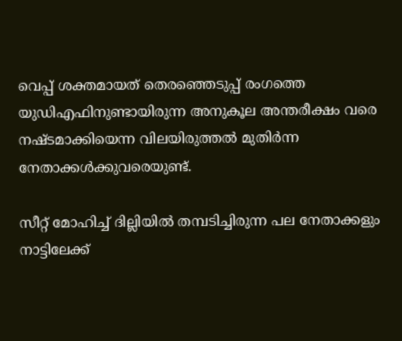വെപ്പ് ശക്തമായത് തെരഞ്ഞെടുപ്പ് രംഗത്തെ യുഡിഎഫിനുണ്ടായിരുന്ന അനുകൂല അന്തരീക്ഷം വരെ നഷ്ടമാക്കിയെന്ന വിലയിരുത്തല്‍ മുതിര്‍ന്ന നേതാക്കള്‍ക്കുവരെയുണ്ട്.

സീറ്റ് മോഹിച്ച് ദില്ലിയില്‍ തമ്പടിച്ചിരുന്ന പല നേതാക്കളും നാട്ടിലേക്ക്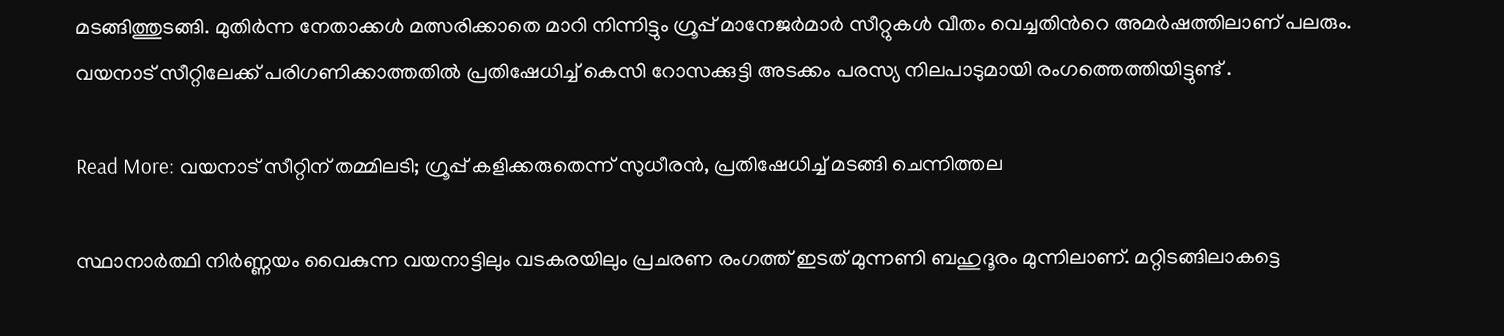മടങ്ങിത്തുടങ്ങി. മുതിര്‍ന്ന നേതാക്കള്‍ മത്സരിക്കാതെ മാറി നിന്നിട്ടും ഗ്രൂപ്പ് മാനേജര്‍മാര്‍ സീറ്റുകള്‍ വീതം വെച്ചതിന്‍റെ അമര്‍ഷത്തിലാണ് പലരും. വയനാട് സീറ്റിലേക്ക് പരിഗണിക്കാത്തതിൽ പ്രതിഷേധിച്ച് കെസി റോസക്കുട്ടി അടക്കം പരസ്യ നിലപാടുമായി രംഗത്തെത്തിയിട്ടുണ്ട് .

Read More: വയനാട് സീറ്റിന് തമ്മിലടി; ഗ്രൂപ്പ് കളിക്കരുതെന്ന് സുധീരൻ, പ്രതിഷേധിച്ച് മടങ്ങി ചെന്നിത്തല

സ്ഥാനാര്‍ത്ഥി നിര്‍ണ്ണയം വൈകുന്ന വയനാട്ടിലും വടകരയിലും പ്രചരണ രംഗത്ത് ഇടത് മുന്നണി ബഹുദൂരം മുന്നിലാണ്. മറ്റിടങ്ങിലാകട്ടെ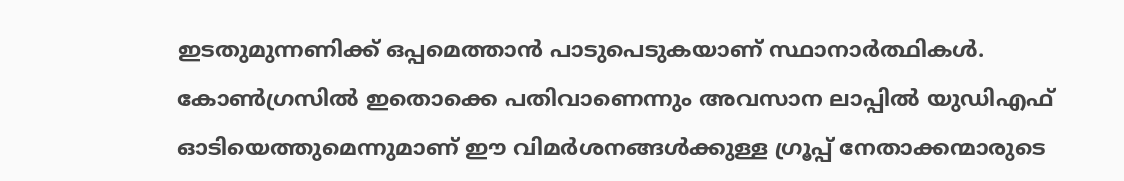ഇടതുമുന്നണിക്ക് ഒപ്പമെത്താന്‍ പാടുപെടുകയാണ് സ്ഥാനാര്‍ത്ഥികള്‍. കോണ്‍ഗ്രസില്‍ ഇതൊക്കെ പതിവാണെന്നും അവസാന ലാപ്പില്‍ യുഡിഎഫ് ഓടിയെത്തുമെന്നുമാണ് ഈ വിമര്‍ശനങ്ങള്‍ക്കുള്ള ഗ്രൂപ്പ് നേതാക്കന്മാരുടെ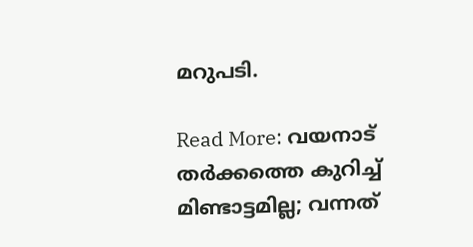മറുപടി.

Read More: വയനാട് തര്‍ക്കത്തെ കുറിച്ച് മിണ്ടാട്ടമില്ല; വന്നത്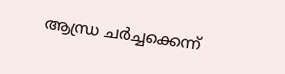ആന്ധ്ര ചര്‍ച്ചക്കെന്ന്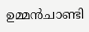ഉമ്മൻചാണ്ടി